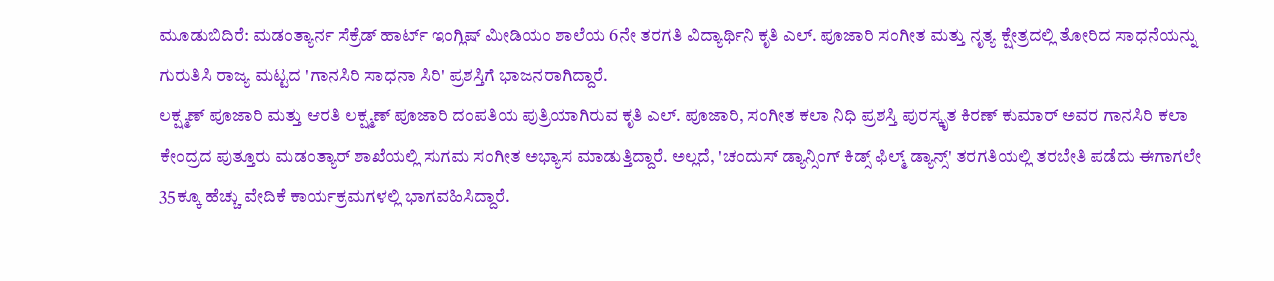ಮೂಡುಬಿದಿರೆ: ಮಡಂತ್ಯಾರ್ನ ಸೆಕ್ರೆಡ್ ಹಾರ್ಟ್ ಇಂಗ್ಲಿಷ್ ಮೀಡಿಯಂ ಶಾಲೆಯ 6ನೇ ತರಗತಿ ವಿದ್ಯಾರ್ಥಿನಿ ಕೃತಿ ಎಲ್. ಪೂಜಾರಿ ಸಂಗೀತ ಮತ್ತು ನೃತ್ಯ ಕ್ಷೇತ್ರದಲ್ಲಿ ತೋರಿದ ಸಾಧನೆಯನ್ನು ಗುರುತಿಸಿ ರಾಜ್ಯ ಮಟ್ಟದ 'ಗಾನಸಿರಿ ಸಾಧನಾ ಸಿರಿ' ಪ್ರಶಸ್ತಿಗೆ ಭಾಜನರಾಗಿದ್ದಾರೆ.
ಲಕ್ಷ್ಮಣ್ ಪೂಜಾರಿ ಮತ್ತು ಆರತಿ ಲಕ್ಷ್ಮಣ್ ಪೂಜಾರಿ ದಂಪತಿಯ ಪುತ್ರಿಯಾಗಿರುವ ಕೃತಿ ಎಲ್. ಪೂಜಾರಿ, ಸಂಗೀತ ಕಲಾ ನಿಧಿ ಪ್ರಶಸ್ತಿ ಪುರಸ್ಕೃತ ಕಿರಣ್ ಕುಮಾರ್ ಅವರ ಗಾನಸಿರಿ ಕಲಾ ಕೇಂದ್ರದ ಪುತ್ತೂರು ಮಡಂತ್ಯಾರ್ ಶಾಖೆಯಲ್ಲಿ ಸುಗಮ ಸಂಗೀತ ಅಭ್ಯಾಸ ಮಾಡುತ್ತಿದ್ದಾರೆ. ಅಲ್ಲದೆ, 'ಚಂದುಸ್ ಡ್ಯಾನ್ಸಿಂಗ್ ಕಿಡ್ಸ್ ಫಿಲ್ಮ್ ಡ್ಯಾನ್ಸ್' ತರಗತಿಯಲ್ಲಿ ತರಬೇತಿ ಪಡೆದು ಈಗಾಗಲೇ 35ಕ್ಕೂ ಹೆಚ್ಚು ವೇದಿಕೆ ಕಾರ್ಯಕ್ರಮಗಳಲ್ಲಿ ಭಾಗವಹಿಸಿದ್ದಾರೆ.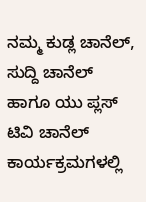ನಮ್ಮ ಕುಡ್ಲ ಚಾನೆಲ್, ಸುದ್ದಿ ಚಾನೆಲ್ ಹಾಗೂ ಯು ಪ್ಲಸ್ ಟಿವಿ ಚಾನೆಲ್ ಕಾರ್ಯಕ್ರಮಗಳಲ್ಲಿ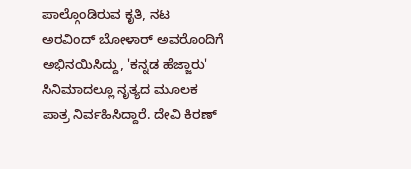ಪಾಲ್ಗೊಂಡಿರುವ ಕೃತಿ, ನಟ ಅರವಿಂದ್ ಬೋಳಾರ್ ಅವರೊಂದಿಗೆ ಅಭಿನಯಿಸಿದ್ದು, 'ಕನ್ನಡ ಹೆಜ್ಜಾರು' ಸಿನಿಮಾದಲ್ಲೂ ನೃತ್ಯದ ಮೂಲಕ ಪಾತ್ರ ನಿರ್ವಹಿಸಿದ್ದಾರೆ. ದೇವಿ ಕಿರಣ್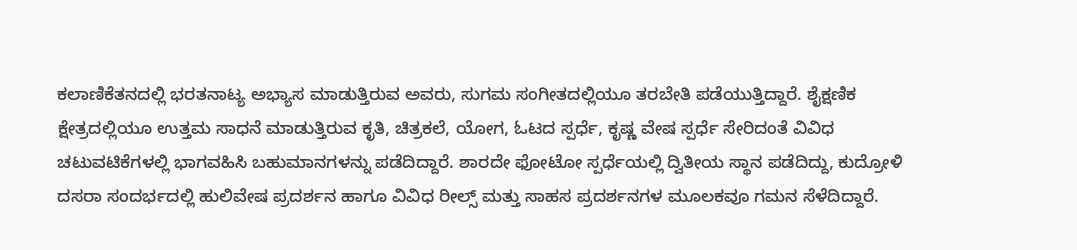ಕಲಾಣಿಕೆತನದಲ್ಲಿ ಭರತನಾಟ್ಯ ಅಭ್ಯಾಸ ಮಾಡುತ್ತಿರುವ ಅವರು, ಸುಗಮ ಸಂಗೀತದಲ್ಲಿಯೂ ತರಬೇತಿ ಪಡೆಯುತ್ತಿದ್ದಾರೆ. ಶೈಕ್ಷಣಿಕ ಕ್ಷೇತ್ರದಲ್ಲಿಯೂ ಉತ್ತಮ ಸಾಧನೆ ಮಾಡುತ್ತಿರುವ ಕೃತಿ, ಚಿತ್ರಕಲೆ, ಯೋಗ, ಓಟದ ಸ್ಪರ್ಧೆ, ಕೃಷ್ಣ ವೇಷ ಸ್ಪರ್ಧೆ ಸೇರಿದಂತೆ ವಿವಿಧ ಚಟುವಟಿಕೆಗಳಲ್ಲಿ ಭಾಗವಹಿಸಿ ಬಹುಮಾನಗಳನ್ನು ಪಡೆದಿದ್ದಾರೆ. ಶಾರದೇ ಫೋಟೋ ಸ್ಪರ್ಧೆಯಲ್ಲಿ ದ್ವಿತೀಯ ಸ್ಥಾನ ಪಡೆದಿದ್ದು, ಕುದ್ರೋಳಿ ದಸರಾ ಸಂದರ್ಭದಲ್ಲಿ ಹುಲಿವೇಷ ಪ್ರದರ್ಶನ ಹಾಗೂ ವಿವಿಧ ರೀಲ್ಸ್ ಮತ್ತು ಸಾಹಸ ಪ್ರದರ್ಶನಗಳ ಮೂಲಕವೂ ಗಮನ ಸೆಳೆದಿದ್ದಾರೆ.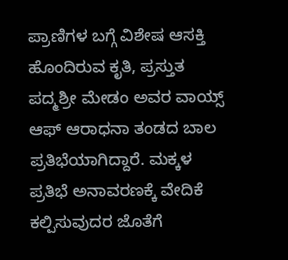ಪ್ರಾಣಿಗಳ ಬಗ್ಗೆ ವಿಶೇಷ ಆಸಕ್ತಿ ಹೊಂದಿರುವ ಕೃತಿ, ಪ್ರಸ್ತುತ ಪದ್ಮಶ್ರೀ ಮೇಡಂ ಅವರ ವಾಯ್ಸ್ ಆಫ್ ಆರಾಧನಾ ತಂಡದ ಬಾಲ ಪ್ರತಿಭೆಯಾಗಿದ್ದಾರೆ. ಮಕ್ಕಳ ಪ್ರತಿಭೆ ಅನಾವರಣಕ್ಕೆ ವೇದಿಕೆ ಕಲ್ಪಿಸುವುದರ ಜೊತೆಗೆ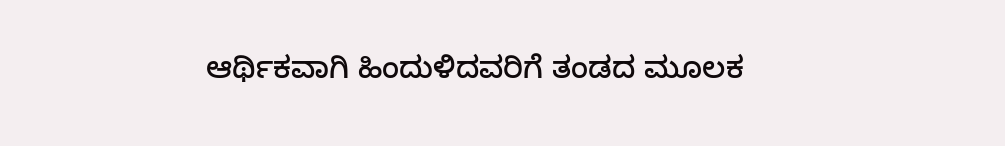ಆರ್ಥಿಕವಾಗಿ ಹಿಂದುಳಿದವರಿಗೆ ತಂಡದ ಮೂಲಕ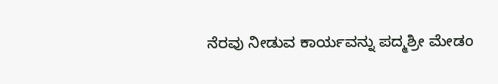ನೆರವು ನೀಡುವ ಕಾರ್ಯವನ್ನು ಪದ್ಮಶ್ರೀ ಮೇಡಂ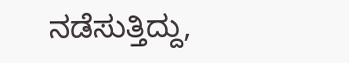ನಡೆಸುತ್ತಿದ್ದು,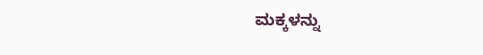ಮಕ್ಕಳನ್ನು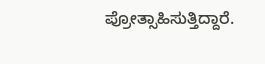ಪ್ರೋತ್ಸಾಹಿಸುತ್ತಿದ್ದಾರೆ.